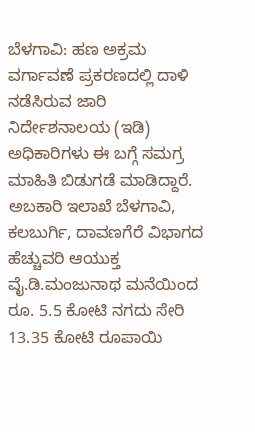ಬೆಳಗಾವಿ: ಹಣ ಅಕ್ರಮ ವರ್ಗಾವಣೆ ಪ್ರಕರಣದಲ್ಲಿ ದಾಳಿ ನಡೆಸಿರುವ ಜಾರಿ ನಿರ್ದೇಶನಾಲಯ (ಇಡಿ) ಅಧಿಕಾರಿಗಳು ಈ ಬಗ್ಗೆ ಸಮಗ್ರ ಮಾಹಿತಿ ಬಿಡುಗಡೆ ಮಾಡಿದ್ದಾರೆ.
ಅಬಕಾರಿ ಇಲಾಖೆ ಬೆಳಗಾವಿ, ಕಲಬುರ್ಗಿ, ದಾವಣಗೆರೆ ವಿಭಾಗದ ಹೆಚ್ಚುವರಿ ಆಯುಕ್ತ ವೈ.ಡಿ.ಮಂಜುನಾಥ ಮನೆಯಿಂದ ರೂ. 5.5 ಕೋಟಿ ನಗದು ಸೇರಿ 13.35 ಕೋಟಿ ರೂಪಾಯಿ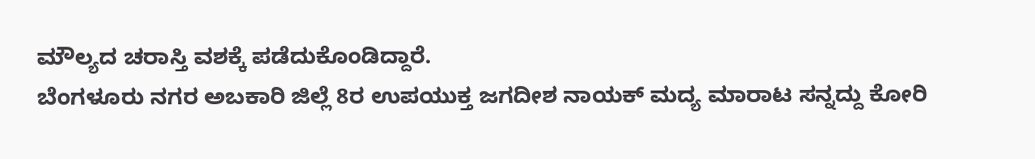ಮೌಲ್ಯದ ಚರಾಸ್ತಿ ವಶಕ್ಕೆ ಪಡೆದುಕೊಂಡಿದ್ದಾರೆ.
ಬೆಂಗಳೂರು ನಗರ ಅಬಕಾರಿ ಜಿಲ್ಲೆ 8ರ ಉಪಯುಕ್ತ ಜಗದೀಶ ನಾಯಕ್ ಮದ್ಯ ಮಾರಾಟ ಸನ್ನದ್ದು ಕೋರಿ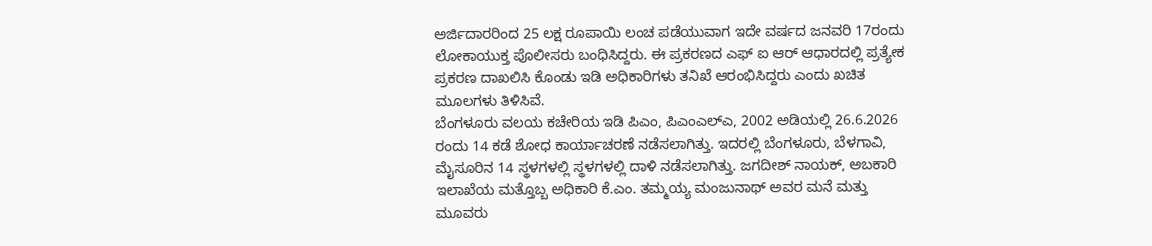ಅರ್ಜಿದಾರರಿಂದ 25 ಲಕ್ಷ ರೂಪಾಯಿ ಲಂಚ ಪಡೆಯುವಾಗ ಇದೇ ವರ್ಷದ ಜನವರಿ 17ರಂದು ಲೋಕಾಯುಕ್ತ ಪೊಲೀಸರು ಬಂಧಿಸಿದ್ದರು. ಈ ಪ್ರಕರಣದ ಎಫ್ ಐ ಆರ್ ಆಧಾರದಲ್ಲಿ ಪ್ರತ್ಯೇಕ ಪ್ರಕರಣ ದಾಖಲಿಸಿ ಕೊಂಡು ಇಡಿ ಅಧಿಕಾರಿಗಳು ತನಿಖೆ ಆರಂಭಿಸಿದ್ದರು ಎಂದು ಖಚಿತ ಮೂಲಗಳು ತಿಳಿಸಿವೆ.
ಬೆಂಗಳೂರು ವಲಯ ಕಚೇರಿಯ ಇಡಿ ಪಿಎಂ, ಪಿಎಂಎಲ್ಎ, 2002 ಅಡಿಯಲ್ಲಿ 26.6.2026 ರಂದು 14 ಕಡೆ ಶೋಧ ಕಾರ್ಯಾಚರಣೆ ನಡೆಸಲಾಗಿತ್ತು. ಇದರಲ್ಲಿ ಬೆಂಗಳೂರು, ಬೆಳಗಾವಿ, ಮೈಸೂರಿನ 14 ಸ್ಥಳಗಳಲ್ಲಿ ಸ್ಥಳಗಳಲ್ಲಿ ದಾಳಿ ನಡೆಸಲಾಗಿತ್ತು. ಜಗದೀಶ್ ನಾಯಕ್, ಅಬಕಾರಿ ಇಲಾಖೆಯ ಮತ್ತೊಬ್ಬ ಅಧಿಕಾರಿ ಕೆ.ಎಂ. ತಮ್ಮಯ್ಯ ಮಂಜುನಾಥ್ ಅವರ ಮನೆ ಮತ್ತು ಮೂವರು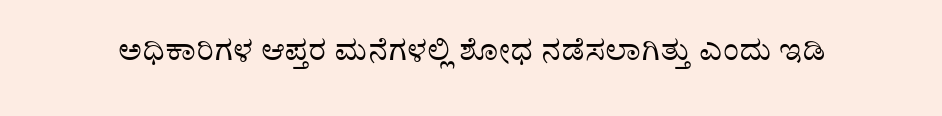ಅಧಿಕಾರಿಗಳ ಆಪ್ತರ ಮನೆಗಳಲ್ಲಿ ಶೋಧ ನಡೆಸಲಾಗಿತ್ತು ಎಂದು ಇಡಿ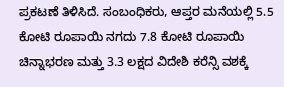ಪ್ರಕಟಣೆ ತಿಳಿಸಿದೆ. ಸಂಬಂಧಿಕರು, ಆಪ್ತರ ಮನೆಯಲ್ಲಿ 5.5 ಕೋಟಿ ರೂಪಾಯಿ ನಗದು 7.8 ಕೋಟಿ ರೂಪಾಯಿ ಚಿನ್ನಾಭರಣ ಮತ್ತು 3.3 ಲಕ್ಷದ ವಿದೇಶಿ ಕರೆನ್ಸಿ ವಶಕ್ಕೆ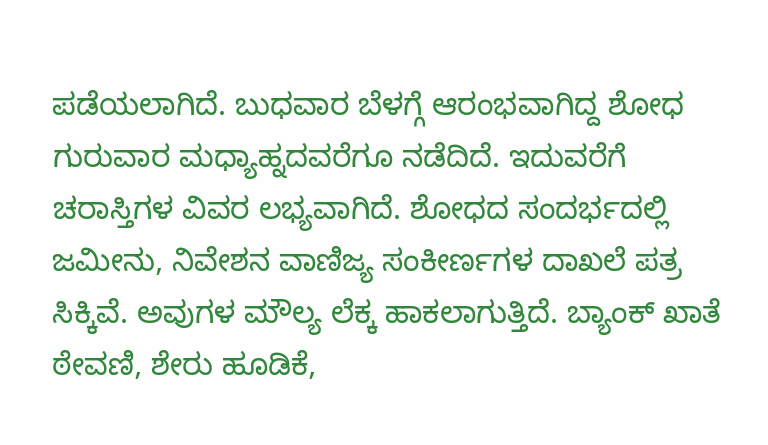ಪಡೆಯಲಾಗಿದೆ. ಬುಧವಾರ ಬೆಳಗ್ಗೆ ಆರಂಭವಾಗಿದ್ದ ಶೋಧ ಗುರುವಾರ ಮಧ್ಯಾಹ್ನದವರೆಗೂ ನಡೆದಿದೆ. ಇದುವರೆಗೆ ಚರಾಸ್ತಿಗಳ ವಿವರ ಲಭ್ಯವಾಗಿದೆ. ಶೋಧದ ಸಂದರ್ಭದಲ್ಲಿ ಜಮೀನು, ನಿವೇಶನ ವಾಣಿಜ್ಯ ಸಂಕೀರ್ಣಗಳ ದಾಖಲೆ ಪತ್ರ ಸಿಕ್ಕಿವೆ. ಅವುಗಳ ಮೌಲ್ಯ ಲೆಕ್ಕ ಹಾಕಲಾಗುತ್ತಿದೆ. ಬ್ಯಾಂಕ್ ಖಾತೆ ಠೇವಣಿ, ಶೇರು ಹೂಡಿಕೆ,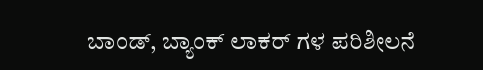ಬಾಂಡ್, ಬ್ಯಾಂಕ್ ಲಾಕರ್ ಗಳ ಪರಿಶೀಲನೆ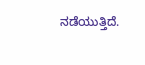ನಡೆಯುತ್ತಿದೆ.